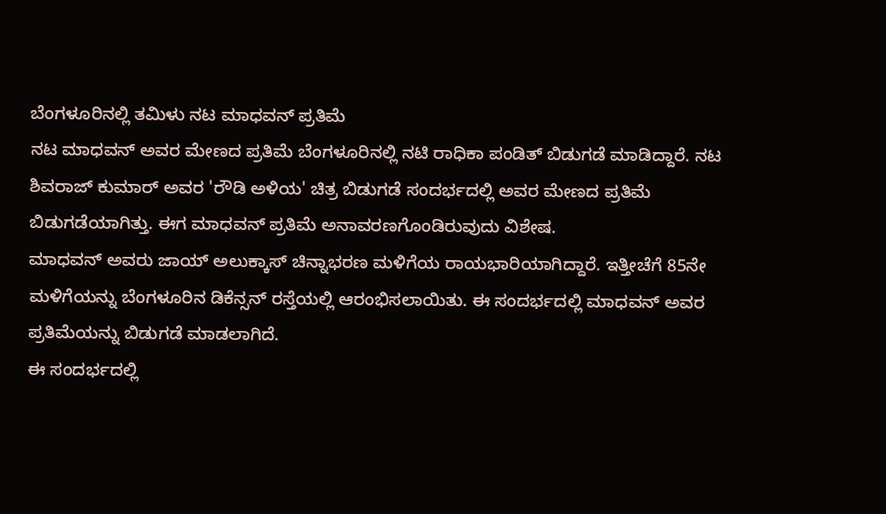ಬೆಂಗಳೂರಿನಲ್ಲಿ ತಮಿಳು ನಟ ಮಾಧವನ್ ಪ್ರತಿಮೆ
ನಟ ಮಾಧವನ್ ಅವರ ಮೇಣದ ಪ್ರತಿಮೆ ಬೆಂಗಳೂರಿನಲ್ಲಿ ನಟಿ ರಾಧಿಕಾ ಪಂಡಿತ್ ಬಿಡುಗಡೆ ಮಾಡಿದ್ದಾರೆ. ನಟ ಶಿವರಾಜ್ ಕುಮಾರ್ ಅವರ 'ರೌಡಿ ಅಳಿಯ' ಚಿತ್ರ ಬಿಡುಗಡೆ ಸಂದರ್ಭದಲ್ಲಿ ಅವರ ಮೇಣದ ಪ್ರತಿಮೆ ಬಿಡುಗಡೆಯಾಗಿತ್ತು. ಈಗ ಮಾಧವನ್ ಪ್ರತಿಮೆ ಅನಾವರಣಗೊಂಡಿರುವುದು ವಿಶೇಷ.
ಮಾಧವನ್ ಅವರು ಜಾಯ್ ಅಲುಕ್ಕಾಸ್ ಚಿನ್ನಾಭರಣ ಮಳಿಗೆಯ ರಾಯಭಾರಿಯಾಗಿದ್ದಾರೆ. ಇತ್ತೀಚೆಗೆ 85ನೇ ಮಳಿಗೆಯನ್ನು ಬೆಂಗಳೂರಿನ ಡಿಕೆನ್ಸನ್ ರಸ್ತೆಯಲ್ಲಿ ಆರಂಭಿಸಲಾಯಿತು. ಈ ಸಂದರ್ಭದಲ್ಲಿ ಮಾಧವನ್ ಅವರ ಪ್ರತಿಮೆಯನ್ನು ಬಿಡುಗಡೆ ಮಾಡಲಾಗಿದೆ.
ಈ ಸಂದರ್ಭದಲ್ಲಿ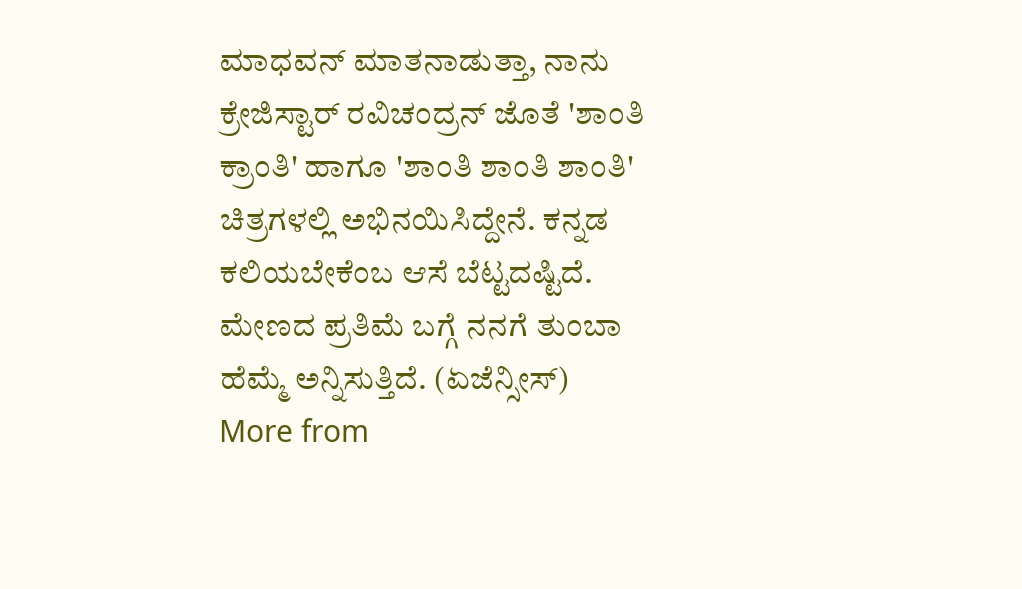ಮಾಧವನ್ ಮಾತನಾಡುತ್ತಾ, ನಾನು ಕ್ರೇಜಿಸ್ಟಾರ್ ರವಿಚಂದ್ರನ್ ಜೊತೆ 'ಶಾಂತಿ ಕ್ರಾಂತಿ' ಹಾಗೂ 'ಶಾಂತಿ ಶಾಂತಿ ಶಾಂತಿ' ಚಿತ್ರಗಳಲ್ಲಿ ಅಭಿನಯಿಸಿದ್ದೇನೆ. ಕನ್ನಡ ಕಲಿಯಬೇಕೆಂಬ ಆಸೆ ಬೆಟ್ಟದಷ್ಟಿದೆ. ಮೇಣದ ಪ್ರತಿಮೆ ಬಗ್ಗೆ ನನಗೆ ತುಂಬಾ ಹೆಮ್ಮೆ ಅನ್ನಿಸುತ್ತಿದೆ. (ಏಜೆನ್ಸೀಸ್)
More from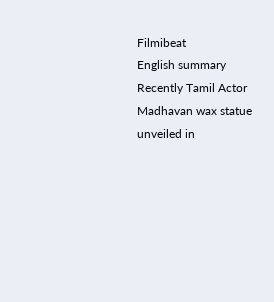Filmibeat
English summary
Recently Tamil Actor Madhavan wax statue unveiled in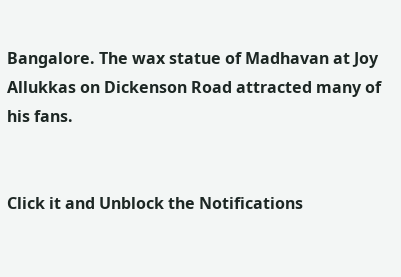Bangalore. The wax statue of Madhavan at Joy Allukkas on Dickenson Road attracted many of his fans.


Click it and Unblock the Notifications